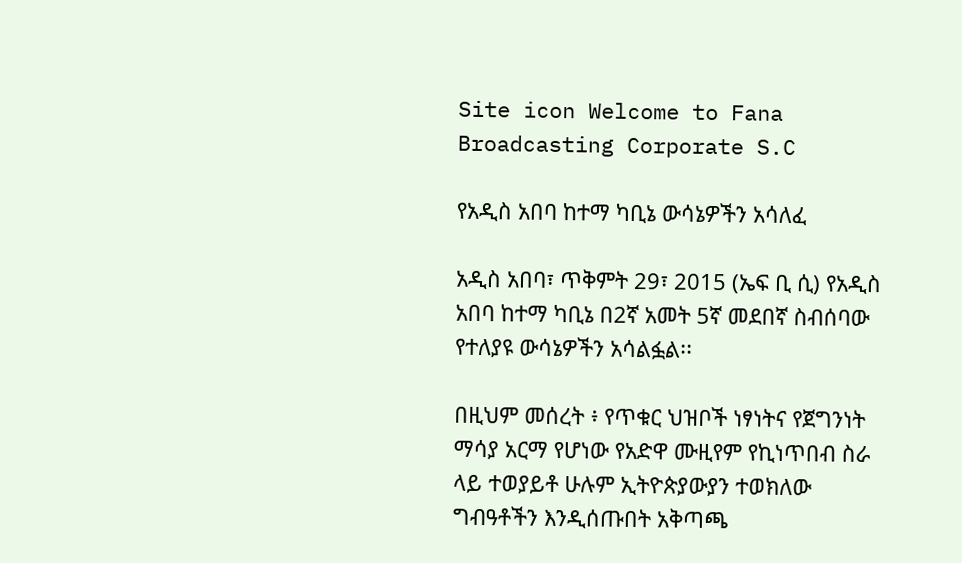Site icon Welcome to Fana Broadcasting Corporate S.C

የአዲስ አበባ ከተማ ካቢኔ ውሳኔዎችን አሳለፈ

አዲስ አበባ፣ ጥቅምት 29፣ 2015 (ኤፍ ቢ ሲ) የአዲስ አበባ ከተማ ካቢኔ በ2ኛ አመት 5ኛ መደበኛ ስብሰባው የተለያዩ ውሳኔዎችን አሳልፏል፡፡

በዚህም መሰረት ፥ የጥቁር ህዝቦች ነፃነትና የጀግንነት ማሳያ አርማ የሆነው የአድዋ ሙዚየም የኪነጥበብ ስራ ላይ ተወያይቶ ሁሉም ኢትዮጵያውያን ተወክለው ግብዓቶችን እንዲሰጡበት አቅጣጫ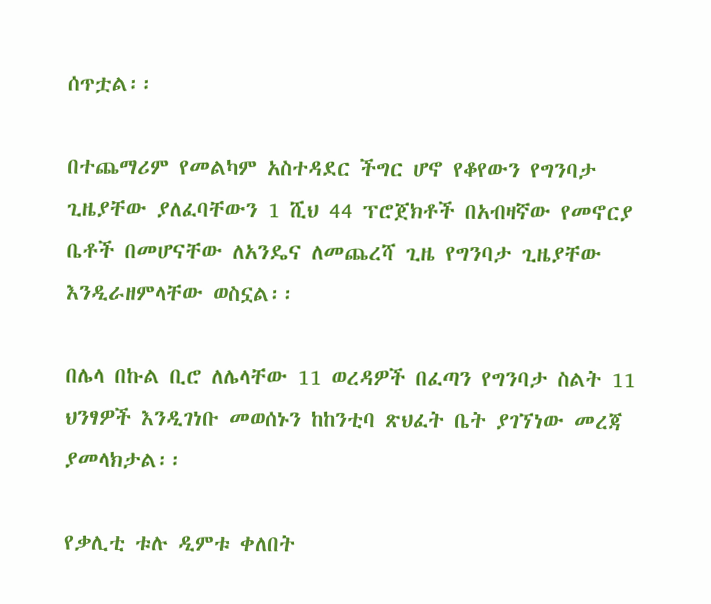ሰጥቷል፡፡

በተጨማሪም የመልካም አስተዳደር ችግር ሆኖ የቆየውን የግንባታ ጊዜያቸው ያለፈባቸውን 1 ሺህ 44 ፕሮጀክቶች በአብዛኛው የመኖርያ ቤቶች በመሆናቸው ለአንዴና ለመጨረሻ ጊዜ የግንባታ ጊዜያቸው እንዲራዘምላቸው ወስኗል፡፡

በሌላ በኩል ቢሮ ለሌላቸው 11 ወረዳዎች በፈጣን የግንባታ ስልት 11 ህንፃዎች እንዲገነቡ መወሰኑን ከከንቲባ ጽህፈት ቤት ያገኘነው መረጃ ያመላክታል፡፡

የቃሊቲ ቱሉ ዲምቱ ቀለበት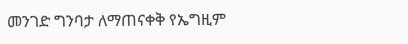መንገድ ግንባታ ለማጠናቀቅ የኤግዚም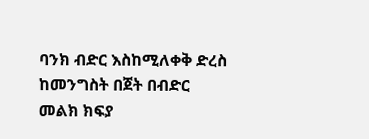ባንክ ብድር እስከሚለቀቅ ድረስ ከመንግስት በጀት በብድር መልክ ክፍያ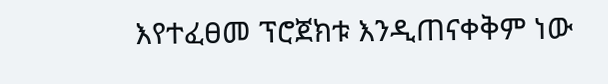እየተፈፀመ ፕሮጀክቱ እንዲጠናቀቅም ነው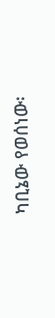ካቢኔው የወሰነው፡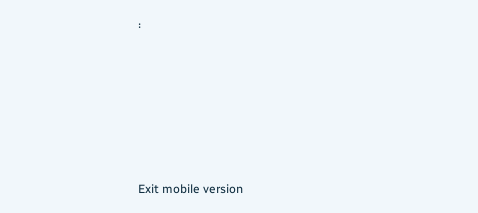፡







Exit mobile version